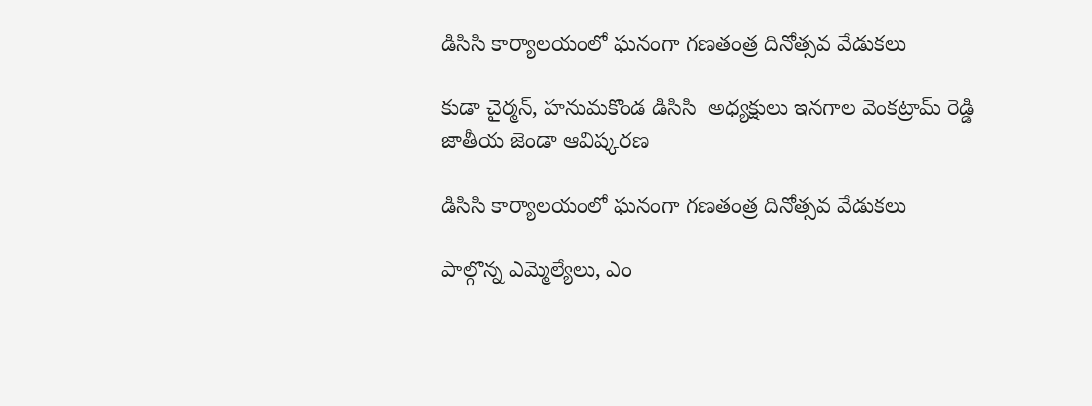డిసిసి కార్యాలయంలో ఘనంగా గణతంత్ర దినోత్సవ వేడుకలు

కుడా చైర్మన్, హనుమకొండ డిసిసి  అధ్యక్షులు ఇనగాల వెంకట్రామ్ రెడ్డి జాతీయ జెండా ఆవిష్కరణ

డిసిసి కార్యాలయంలో ఘనంగా గణతంత్ర దినోత్సవ వేడుకలు

పాల్గొన్న ఎమ్మెల్యేలు, ఎం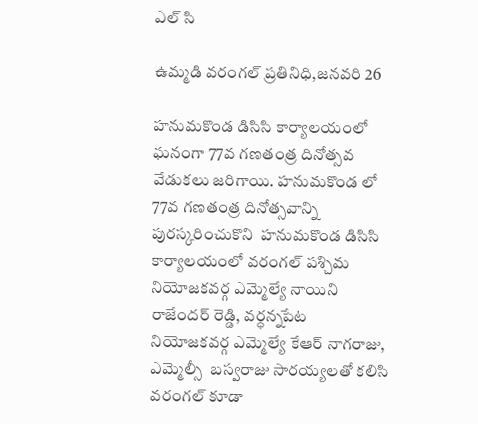ఎల్ సి

ఉమ్మడి వరంగల్ ప్రతినిధి,జనవరి 26

హనుమకొండ డిసిసి కార్యాలయంలో ఘనంగా 77వ గణతంత్ర దినోత్సవ వేడుకలు జరిగాయి. హనుమకొండ లో 77వ గణతంత్ర దినోత్సవాన్ని పురస్కరించుకొని  హనుమకొండ డిసిసి కార్యాలయంలో వరంగల్ పశ్చిమ నియోజకవర్గ ఎమ్మెల్యే నాయిని రాజేందర్ రెడ్డి, వర్ధన్నపేట నియోజకవర్గ ఎమ్మెల్యే కేఆర్ నాగరాజు, ఎమ్మెల్సీ  బస్వరాజు సారయ్యలతో కలిసి వరంగల్ కూడా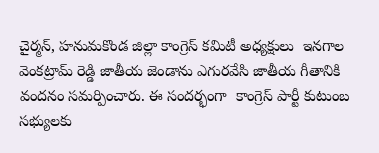చైర్మన్, హనుమకొండ జిల్లా కాంగ్రెస్ కమిటీ అధ్యక్షులు  ఇనగాల వెంకట్రామ్ రెడ్డి జాతీయ జెండాను ఎగురవేసి జాతీయ గీతానికి వందనం సమర్పించారు. ఈ సందర్భంగా  కాంగ్రెస్ పార్టీ కుటుంబ సభ్యులకు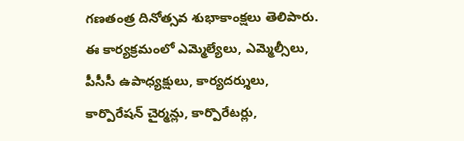గణతంత్ర దినోత్సవ శుభాకాంక్షలు తెలిపారు. ఈ కార్యక్రమంలో ఎమ్మెల్యేలు, ఎమ్మెల్సీలు, పీసీసీ ఉపాధ్యక్షులు, కార్యదర్శులు, కార్పొరేషన్ చైర్మన్లు, కార్పొరేటర్లు,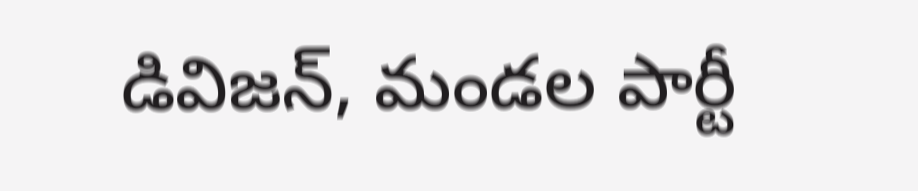డివిజన్, మండల పార్టీ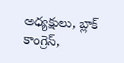అధ్యక్షులు, బ్లాక్ కాంగ్రెస్,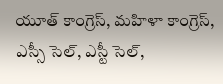యూత్ కాంగ్రెస్, మహిళా కాంగ్రెస్, ఎస్సీ సెల్, ఎస్టీ సెల్,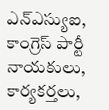ఎన్ఎస్యుఐ, కాంగ్రెస్ పార్టీ నాయకులు, కార్యకర్తలు,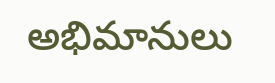అభిమానులు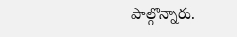పాల్గొన్నారు.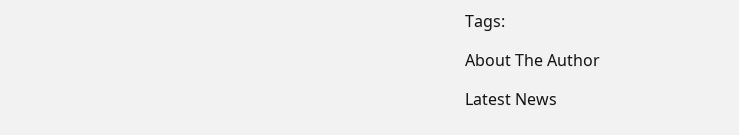Tags:

About The Author

Latest News